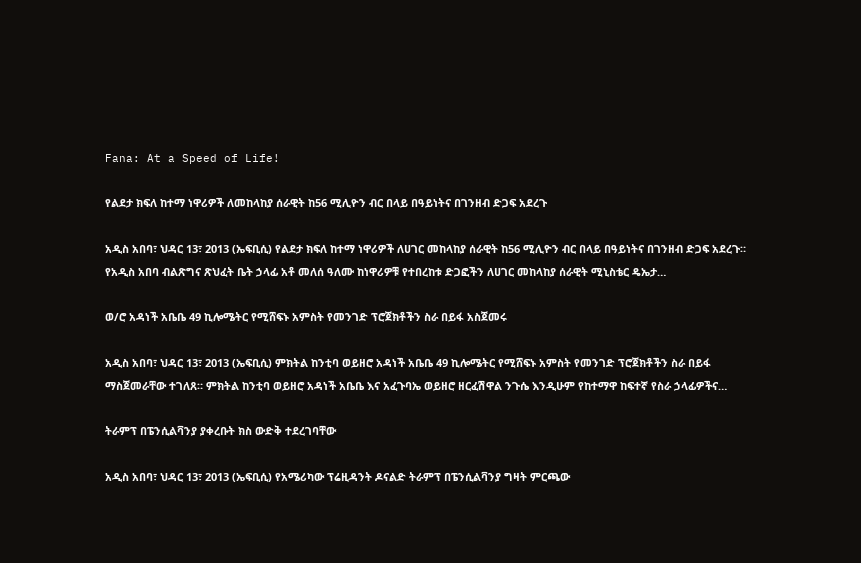Fana: At a Speed of Life!

የልደታ ክፍለ ከተማ ነዋሪዎች ለመከላከያ ሰራዊት ከ56 ሚሊዮን ብር በላይ በዓይነትና በገንዘብ ድጋፍ አደረጉ

አዲስ አበባ፣ ህዳር 13፣ 2013 (ኤፍቢሲ) የልደታ ክፍለ ከተማ ነዋሪዎች ለሀገር መከላከያ ሰራዊት ከ56 ሚሊዮን ብር በላይ በዓይነትና በገንዘብ ድጋፍ አደረጉ። የአዲስ አበባ ብልጽግና ጽህፈት ቤት ኃላፊ አቶ መለሰ ዓለሙ ከነዋሪዎቹ የተበረከቱ ድጋፎችን ለሀገር መከላከያ ሰራዊት ሚኒስቴር ዴኤታ…

ወ/ሮ አዳነች አቤቤ 49 ኪሎሜትር የሚሸፍኑ አምስት የመንገድ ፕሮጀክቶችን ስራ በይፋ አስጀመሩ

አዲስ አበባ፣ ህዳር 13፣ 2013 (ኤፍቢሲ) ምክትል ከንቲባ ወይዘሮ አዳነች አቤቤ 49 ኪሎሜትር የሚሸፍኑ አምስት የመንገድ ፕሮጀክቶችን ስራ በይፋ ማስጀመራቸው ተገለጸ። ምክትል ከንቲባ ወይዘሮ አዳነች አቤቤ እና አፈጉባኤ ወይዘሮ ዘርፈሽዋል ንጉሴ እንዲሁም የከተማዋ ከፍተኛ የስራ ኃላፊዎችና…

ትራምፕ በፔንሲልቫንያ ያቀረቡት ክስ ውድቅ ተደረገባቸው

አዲስ አበባ፣ ህዳር 13፣ 2013 (ኤፍቢሲ) የአሜሪካው ፕሬዚዳንት ዶናልድ ትራምፕ በፔንሲልቫንያ ግዛት ምርጫው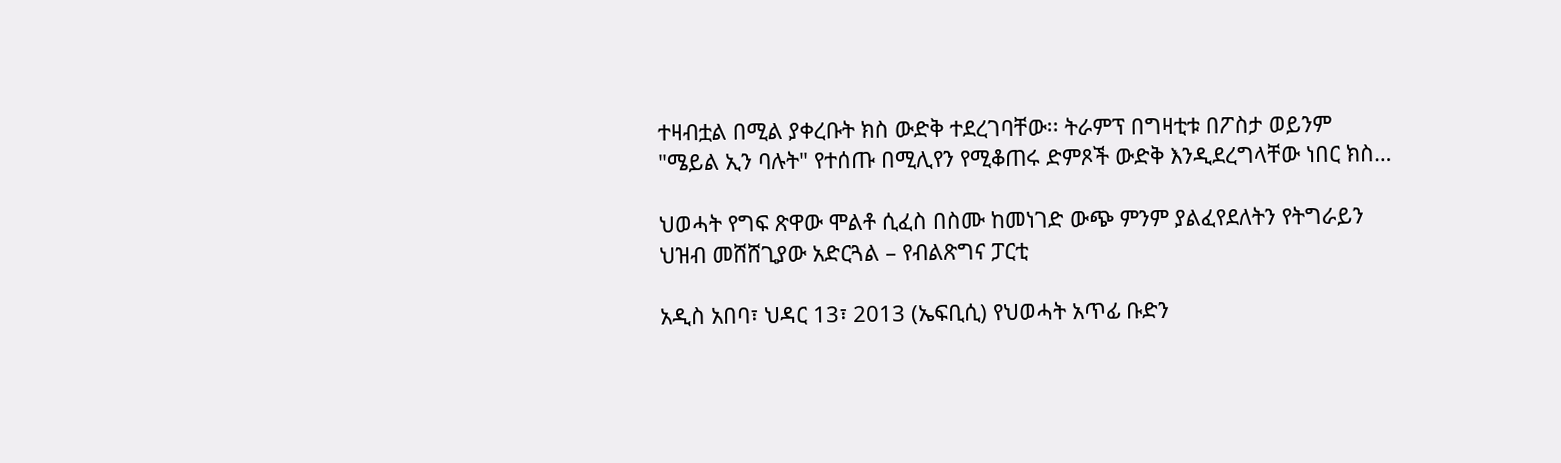ተዛብቷል በሚል ያቀረቡት ክስ ውድቅ ተደረገባቸው፡፡ ትራምፕ በግዛቲቱ በፖስታ ወይንም "ሜይል ኢን ባሉት" የተሰጡ በሚሊየን የሚቆጠሩ ድምጾች ውድቅ እንዲደረግላቸው ነበር ክስ…

ህወሓት የግፍ ጽዋው ሞልቶ ሲፈስ በስሙ ከመነገድ ውጭ ምንም ያልፈየደለትን የትግራይን ህዝብ መሸሸጊያው አድርጓል – የብልጽግና ፓርቲ

አዲስ አበባ፣ ህዳር 13፣ 2013 (ኤፍቢሲ) የህወሓት አጥፊ ቡድን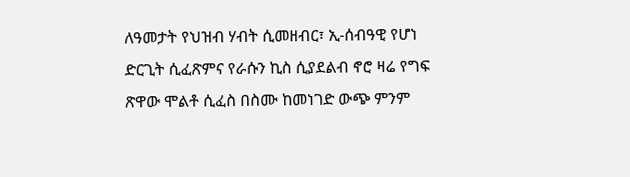ለዓመታት የህዝብ ሃብት ሲመዘብር፣ ኢ-ሰብዓዊ የሆነ ድርጊት ሲፈጽምና የራሱን ኪስ ሲያደልብ ኖሮ ዛሬ የግፍ ጽዋው ሞልቶ ሲፈስ በስሙ ከመነገድ ውጭ ምንም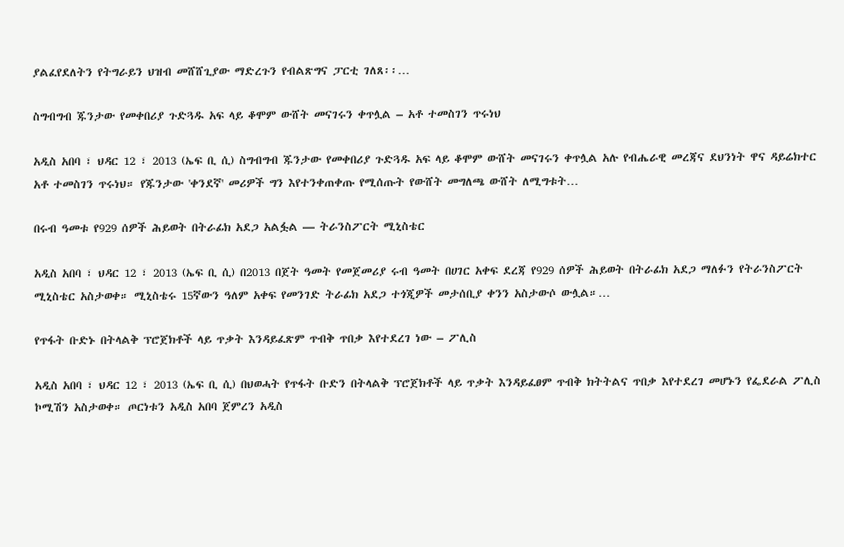ያልፈየደለትን የትግራይን ህዝብ መሸሸጊያው ማድረጉን የብልጽግና ፓርቲ ገለጸ፡፡…

ስግብግብ ጁንታው የመቀበሪያ ጉድጓዱ አፍ ላይ ቆሞም ውሸት መናገሩን ቀጥሏል – አቶ ተመስገን ጥሩነህ

አዲስ አበባ ፣ ህዳር 12 ፣ 2013 (ኤፍ ቢ ሲ) ስግብግብ ጁንታው የመቀበሪያ ጉድጓዱ አፍ ላይ ቆሞም ውሸት መናገሩን ቀጥሏል አሉ የብሔራዊ መረጃና ደህንነት ዋና ዳይሬክተር አቶ ተመስገን ጥሩነህ። የጁንታው 'ቀንደኛ' መሪዎች ግን እየተንቀጠቀጡ የሚሰጡት የውሸት መግለጫ ውሸት ለሚግቱት…

በሩብ ዓመቱ የ929 ሰዎች ሕይወት በትራፊክ አደጋ አልፏል — ትራንስፖርት ሚኒስቴር

አዲስ አበባ ፣ ህዳር 12 ፣ 2013 (ኤፍ ቢ ሲ) በ2013 በጀት ዓመት የመጀመሪያ ሩብ ዓመት በሀገር አቀፍ ደረጃ የ929 ሰዎች ሕይወት በትራፊክ አደጋ ማለፉን የትራንስፖርት ሚኒስቴር አስታወቀ። ሚኒስቴሩ 15ኛውን ዓለም አቀፍ የመንገድ ትራፊክ አደጋ ተጎጂዎች መታሰቢያ ቀንን አስታውሶ ውሏል።…

የጥፋት ቡድኑ በትላልቅ ፕሮጀክቶች ላይ ጥቃት እንዳይፈጽም ጥብቅ ጥበቃ እየተደረገ ነው – ፖሊስ

አዲስ አበባ ፣ ህዳር 12 ፣ 2013 (ኤፍ ቢ ሲ) በህወሓት የጥፋት ቡድን በትላልቅ ፕሮጀክቶች ላይ ጥቃት እንዳይፈፀም ጥብቅ ክትትልና ጥበቃ እየተደረገ መሆኑን የፌደራል ፖሊስ ኮሚሽን አስታወቀ። ጦርነቱን አዲስ አበባ ጀምረን አዲስ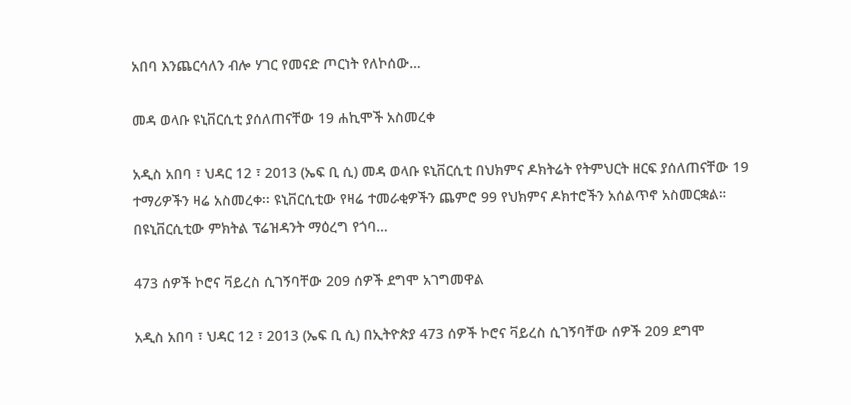አበባ እንጨርሳለን ብሎ ሃገር የመናድ ጦርነት የለኮሰው…

መዳ ወላቡ ዩኒቨርሲቲ ያሰለጠናቸው 19 ሐኪሞች አስመረቀ

አዲስ አበባ ፣ ህዳር 12 ፣ 2013 (ኤፍ ቢ ሲ) መዳ ወላቡ ዩኒቨርሲቲ በህክምና ዶክትሬት የትምህርት ዘርፍ ያሰለጠናቸው 19 ተማሪዎችን ዛሬ አስመረቀ፡፡ ዩኒቨርሲቲው የዛሬ ተመራቂዎችን ጨምሮ 99 የህክምና ዶክተሮችን አሰልጥኖ አስመርቋል። በዩኒቨርሲቲው ምክትል ፕሬዝዳንት ማዕረግ የጎባ…

473 ሰዎች ኮሮና ቫይረስ ሲገኝባቸው 209 ሰዎች ደግሞ አገግመዋል

አዲስ አበባ ፣ ህዳር 12 ፣ 2013 (ኤፍ ቢ ሲ) በኢትዮጵያ 473 ሰዎች ኮሮና ቫይረስ ሲገኝባቸው ሰዎች 209 ደግሞ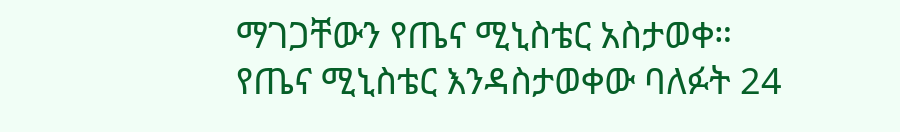ማገጋቸውን የጤና ሚኒስቴር አስታወቀ። የጤና ሚኒስቴር እንዳስታወቀው ባለፉት 24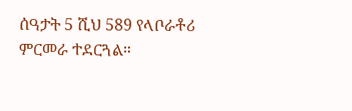ሰዓታት 5 ሺህ 589 የላቦራቶሪ ምርመራ ተደርጓል።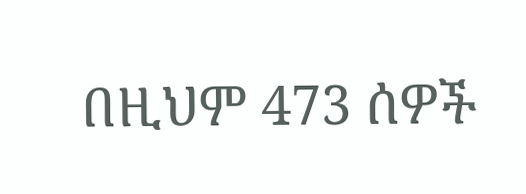በዚህም 473 ሰዎች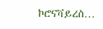ኮሮናቫይረስ…